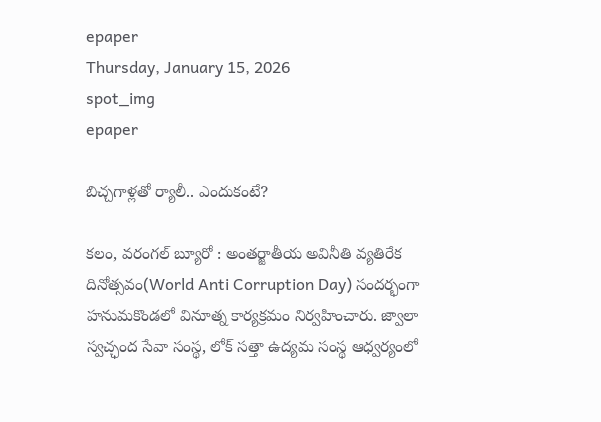epaper
Thursday, January 15, 2026
spot_img
epaper

బిచ్చగాళ్లతో ర్యాలీ.. ఎందుకంటే?

కలం, వరంగల్ బ్యూరో : అంతర్జాతీయ అవినీతి వ్యతిరేక దినోత్సవం(World Anti Corruption Day) సందర్భంగా హనుమకొండలో వినూత్న కార్యక్రమం నిర్వహించారు. జ్వాలా స్వచ్ఛంద సేవా సంస్థ, లోక్ సత్తా ఉద్యమ సంస్థ ఆధ్వర్యంలో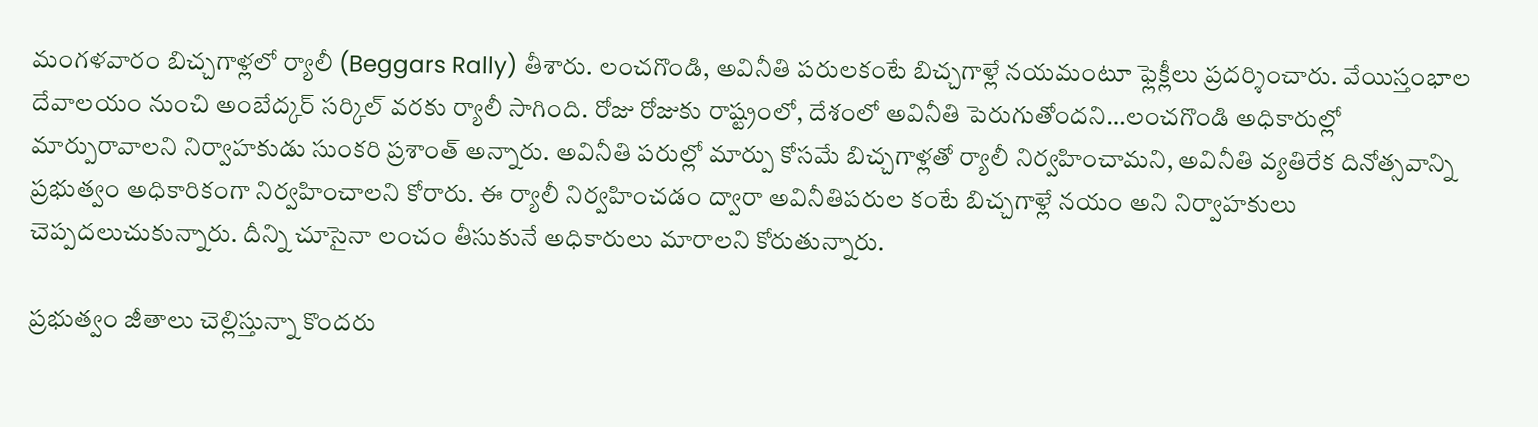మంగళవారం బిచ్చగాళ్లలో ర్యాలీ (Beggars Rally) తీశారు. లంచగొండి, అవినీతి పరులకంటే బిచ్చగాళ్లే నయమంటూ ఫ్లెక్లీలు ప్రదర్శించారు. వేయిస్తంభాల దేవాలయం నుంచి అంబేద్కర్ సర్కిల్ వరకు ర్యాలీ సాగింది. రోజు రోజుకు రాష్ట్రంలో, దేశంలో అవినీతి పెరుగుతోందని…లంచగొండి అధికారుల్లో మార్పురావాలని నిర్వాహకుడు సుంకరి ప్రశాంత్ అన్నారు. అవినీతి పరుల్లో మార్పు కోసమే బిచ్చగాళ్లతో ర్యాలీ నిర్వహించామని, అవినీతి వ్యతిరేక దినోత్సవాన్ని ప్రభుత్వం అధికారికంగా నిర్వహించాలని కోరారు. ఈ ర్యాలీ నిర్వహించడం ద్వారా అవినీతిపరుల కంటే బిచ్చగాళ్లే నయం అని నిర్వాహకులు చెప్పదలుచుకున్నారు. దీన్ని చూసైనా లంచం తీసుకునే అధికారులు మారాలని కోరుతున్నారు.

ప్రభుత్వం జీతాలు చెల్లిస్తున్నా కొందరు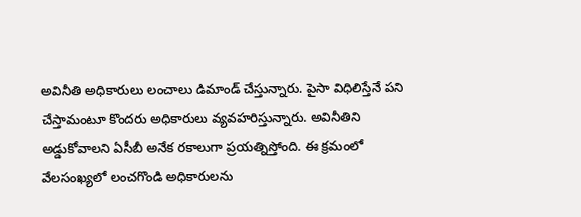అవినీతి అధికారులు లంచాలు డిమాండ్ చేస్తున్నారు. పైసా విధిలిస్తేనే పని చేస్తామంటూ కొందరు అధికారులు వ్యవహరిస్తున్నారు. అవినీతిని అడ్డుకోవాలని ఏసీబీ అనేక రకాలుగా ప్రయత్నిస్తోంది. ఈ క్రమంలో వేలసంఖ్యలో లంచగొండి అధికారులను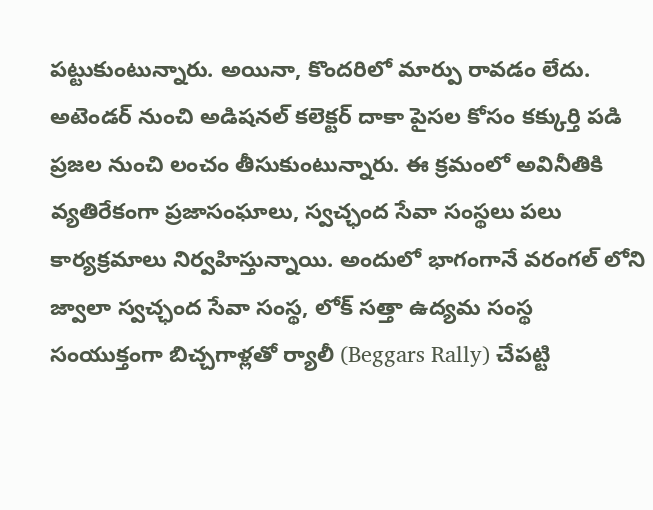పట్టుకుంటున్నారు. అయినా, కొందరిలో మార్పు రావడం లేదు. అటెండర్ నుంచి అడిషనల్ కలెక్టర్ దాకా పైసల కోసం కక్కుర్తి పడి ప్రజల నుంచి లంచం తీసుకుంటున్నారు. ఈ క్రమంలో అవినీతికి వ్యతిరేకంగా ప్రజాసంఘాలు, స్వచ్ఛంద సేవా సంస్థలు పలు కార్యక్రమాలు నిర్వహిస్తున్నాయి. అందులో భాగంగానే వరంగల్ లోని జ్వాలా స్వచ్ఛంద సేవా సంస్థ, లోక్ సత్తా ఉద్యమ సంస్థ సంయుక్తంగా బిచ్చగాళ్లతో ర్యాలీ (Beggars Rally) చేపట్టి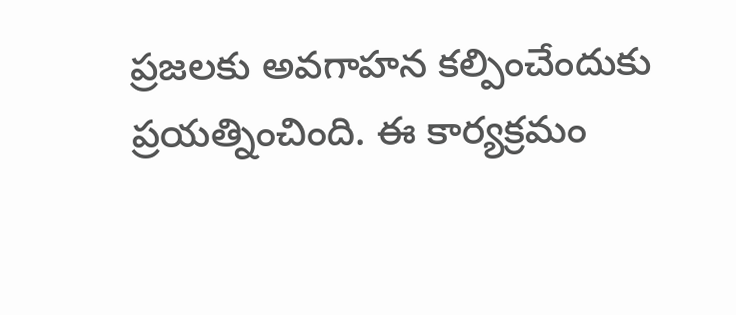ప్రజలకు అవగాహన కల్పించేందుకు ప్రయత్నించింది. ఈ కార్యక్రమం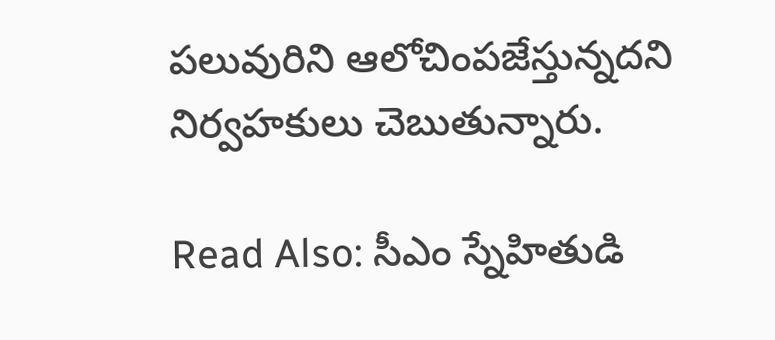పలువురిని ఆలోచింపజేస్తున్నదని నిర్వహకులు చెబుతున్నారు.

Read Also: సీఎం స్నేహితుడి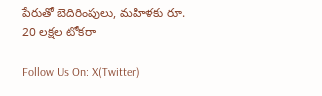పేరుతో బెదిరింపులు, మహిళకు రూ. 20 లక్షల టోకరా

Follow Us On: X(Twitter)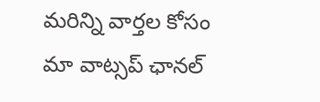మ‌రిన్ని వార్త‌ల కోసం మా వాట్స‌ప్ ఛాన‌ల్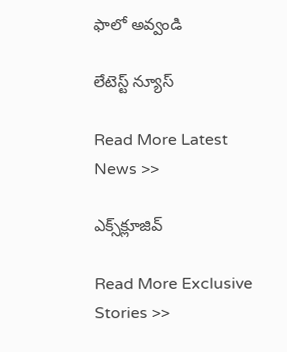ఫాలో అవ్వండి

లేటెస్ట్ న్యూస్‌

Read More Latest News >>

ఎక్స్‌క్లూజివ్‌

Read More Exclusive Stories >>